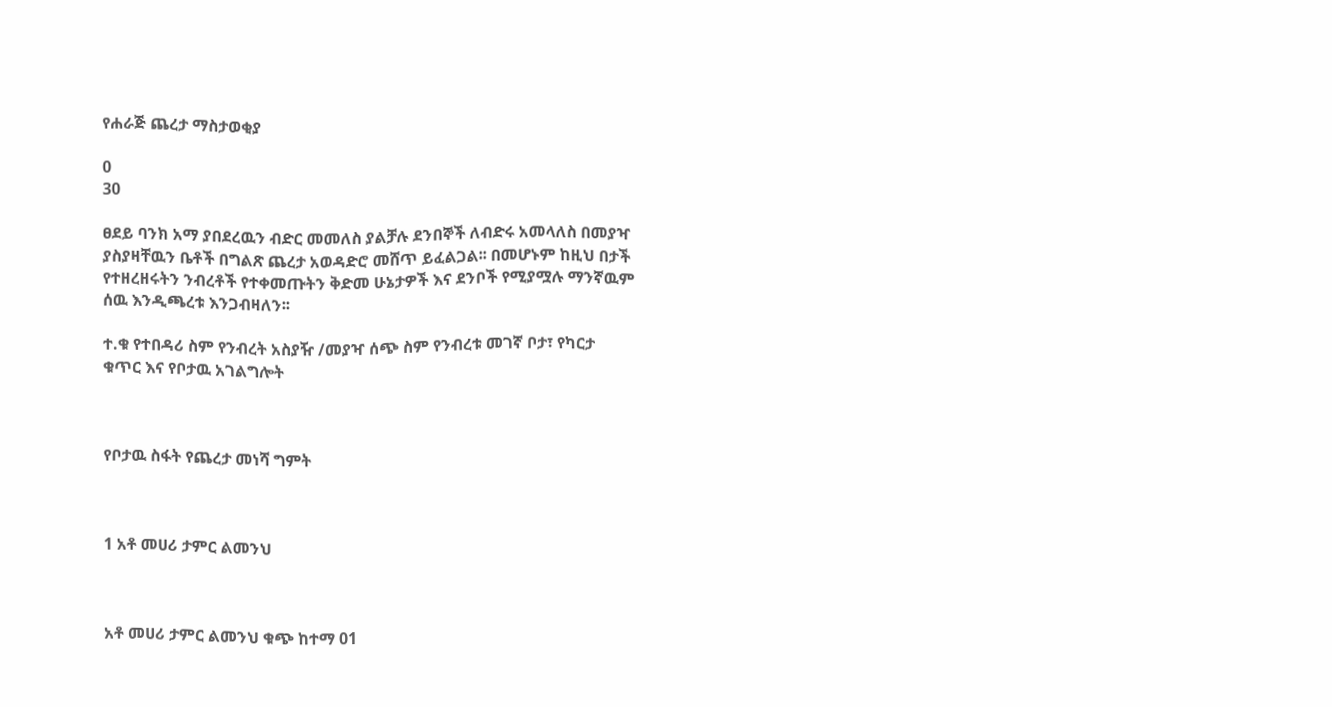የሐራጅ ጨረታ ማስታወቂያ

0
30

ፀደይ ባንክ አማ ያበደረዉን ብድር መመለስ ያልቻሉ ደንበኞች ለብድሩ አመላለስ በመያዣ ያስያዛቸዉን ቤቶች በግልጽ ጨረታ አወዳድሮ መሸጥ ይፈልጋል፡፡ በመሆኑም ከዚህ በታች የተዘረዘሩትን ንብረቶች የተቀመጡትን ቅድመ ሁኔታዎች እና ደንቦች የሚያሟሉ ማንኛዉም ሰዉ እንዲጫረቱ እንጋብዛለን፡፡

ተ.ቁ የተበዳሪ ስም የንብረት አስያዥ /መያዣ ሰጭ ስም የንብረቱ መገኛ ቦታ፣ የካርታ ቁጥር እና የቦታዉ አገልግሎት



የቦታዉ ስፋት የጨረታ መነሻ ግምት



1 አቶ መሀሪ ታምር ልመንህ



አቶ መሀሪ ታምር ልመንህ ቁጭ ከተማ 01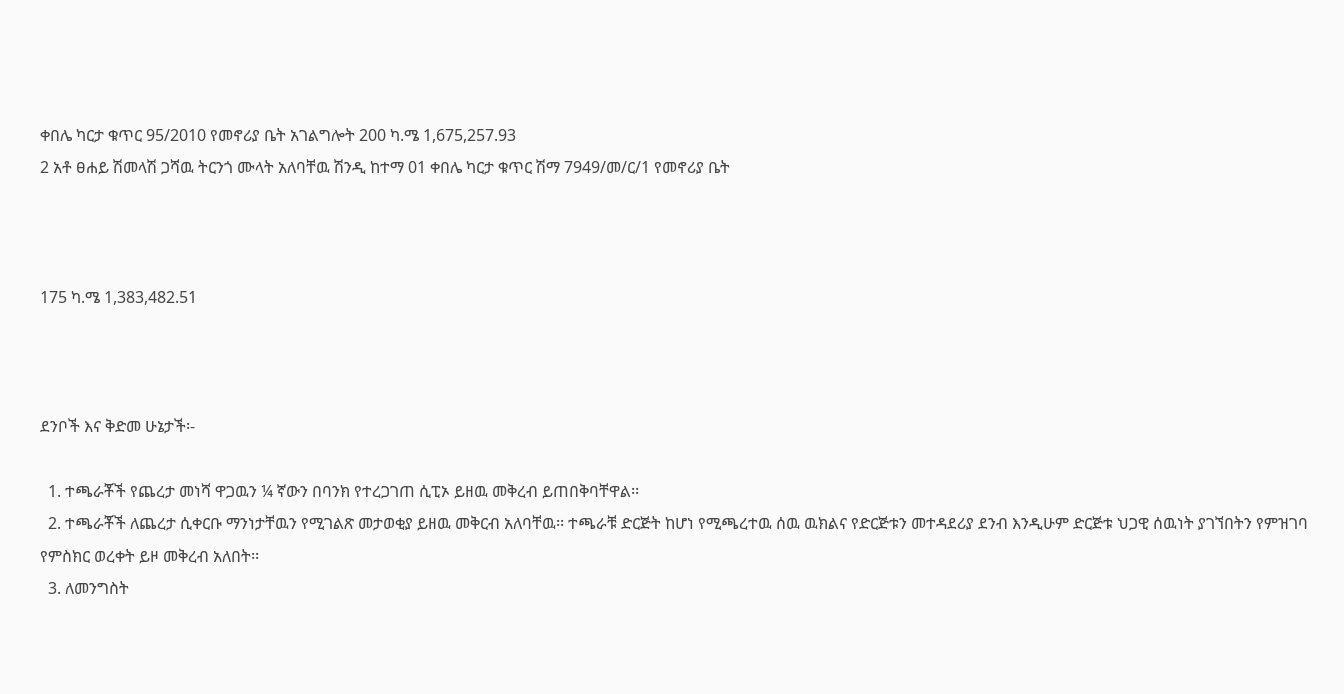ቀበሌ ካርታ ቁጥር 95/2010 የመኖሪያ ቤት አገልግሎት 200 ካ.ሜ 1,675,257.93
2 አቶ ፀሐይ ሽመላሽ ጋሻዉ ትርንጎ ሙላት አለባቸዉ ሽንዲ ከተማ 01 ቀበሌ ካርታ ቁጥር ሽማ 7949/መ/ር/1 የመኖሪያ ቤት



175 ካ.ሜ 1,383,482.51



ደንቦች እና ቅድመ ሁኔታች፡-

  1. ተጫራቾች የጨረታ መነሻ ዋጋዉን ¼ ኛውን በባንክ የተረጋገጠ ሲፒኦ ይዘዉ መቅረብ ይጠበቅባቸዋል፡፡
  2. ተጫራቾች ለጨረታ ሲቀርቡ ማንነታቸዉን የሚገልጽ መታወቂያ ይዘዉ መቅርብ አለባቸዉ፡፡ ተጫራቹ ድርጅት ከሆነ የሚጫረተዉ ሰዉ ዉክልና የድርጅቱን መተዳደሪያ ደንብ እንዲሁም ድርጅቱ ህጋዊ ሰዉነት ያገኘበትን የምዝገባ የምስክር ወረቀት ይዞ መቅረብ አለበት፡፡
  3. ለመንግስት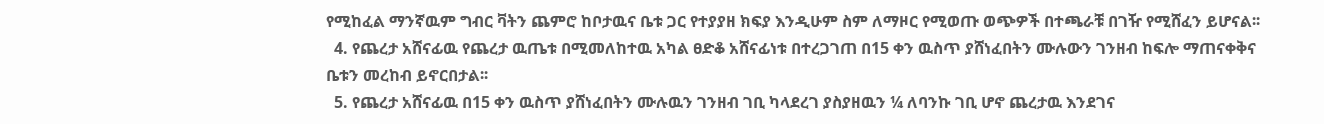የሚከፈል ማንኛዉም ግብር ቫትን ጨምሮ ከቦታዉና ቤቱ ጋር የተያያዘ ክፍያ እንዲሁም ስም ለማዞር የሚወጡ ወጭዎች በተጫራቹ በገዥ የሚሸፈን ይሆናል፡፡
  4. የጨረታ አሸናፊዉ የጨረታ ዉጤቱ በሚመለከተዉ አካል ፀድቆ አሸናፊነቱ በተረጋገጠ በ15 ቀን ዉስጥ ያሸነፈበትን ሙሉውን ገንዘብ ከፍሎ ማጠናቀቅና ቤቱን መረከብ ይኖርበታል፡፡
  5. የጨረታ አሸናፊዉ በ15 ቀን ዉስጥ ያሸነፈበትን ሙሉዉን ገንዘብ ገቢ ካላደረገ ያስያዘዉን ¼ ለባንኩ ገቢ ሆኖ ጨረታዉ እንደገና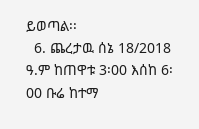ይወጣል፡፡
  6. ጨረታዉ ሰኔ 18/2018 ዓ.ም ከጠዋቱ 3፡00 እሰከ 6፡00 ቡሬ ከተማ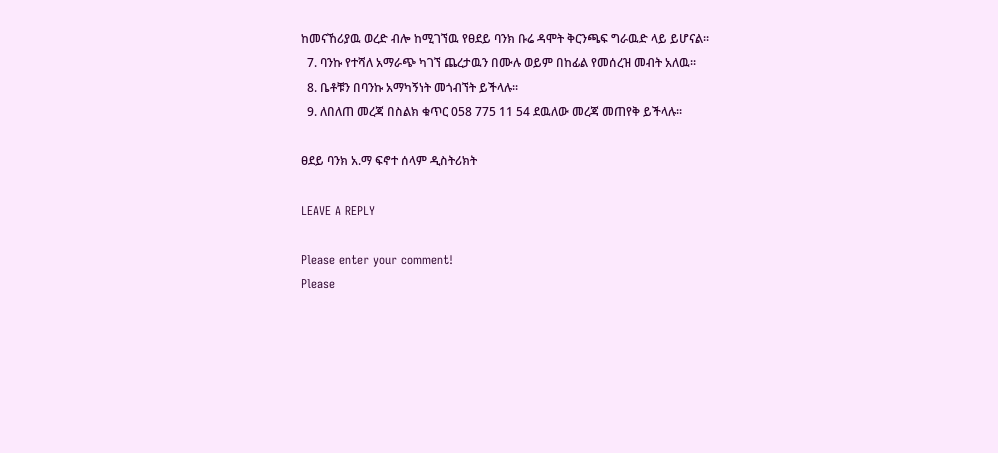ከመናኸሪያዉ ወረድ ብሎ ከሚገኘዉ የፀደይ ባንክ ቡሬ ዳሞት ቅርንጫፍ ግራዉድ ላይ ይሆናል፡፡
  7. ባንኩ የተሻለ አማራጭ ካገኘ ጨረታዉን በሙሉ ወይም በከፊል የመሰረዝ መብት አለዉ፡፡
  8. ቤቶቹን በባንኩ አማካኝነት መጎብኘት ይችላሉ፡፡
  9. ለበለጠ መረጃ በስልክ ቁጥር 058 775 11 54 ደዉለው መረጃ መጠየቅ ይችላሉ፡፡

ፀደይ ባንክ አ.ማ ፍኖተ ሰላም ዲስትሪክት

LEAVE A REPLY

Please enter your comment!
Please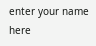enter your name here